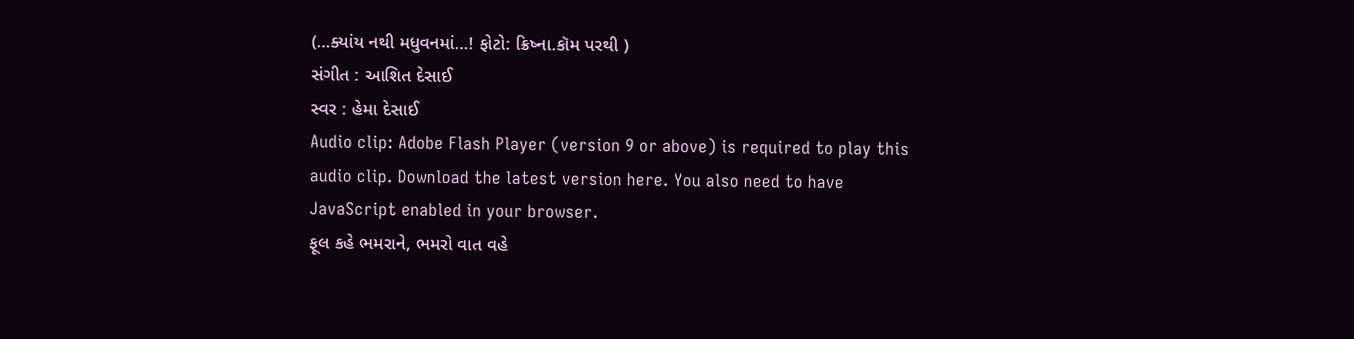(…ક્યાંય નથી મધુવનમાં…! ફોટો: ક્રિષ્ના.કૉમ પરથી )
સંગીત : આશિત દેસાઈ
સ્વર : હેમા દેસાઈ
Audio clip: Adobe Flash Player (version 9 or above) is required to play this audio clip. Download the latest version here. You also need to have JavaScript enabled in your browser.
ફૂલ કહે ભમરાને, ભમરો વાત વહે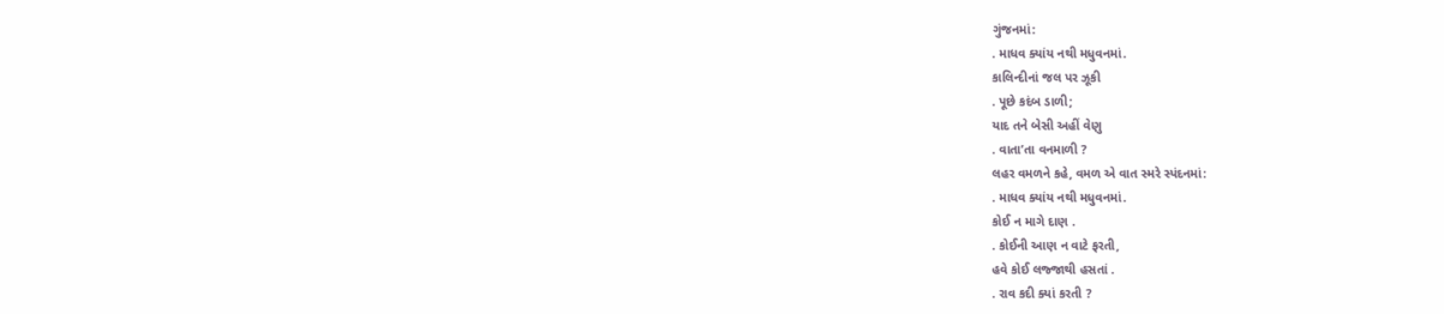ગુંજનમાં:
. માધવ ક્યાંય નથી મધુવનમાં.
કાલિન્દીનાં જલ પર ઝૂકી
. પૂછે કદંબ ડાળી;
યાદ તને બેસી અહીં વેણુ
. વાતા’તા વનમાળી ?
લહર વમળને કહે, વમળ એ વાત સ્મરે સ્પંદનમાં:
. માધવ ક્યાંય નથી મધુવનમાં.
કોઈ ન માગે દાણ .
. કોઈની આણ ન વાટે ફરતી,
હવે કોઈ લજ્જાથી હસતાં .
. રાવ કદી ક્યાં કરતી ?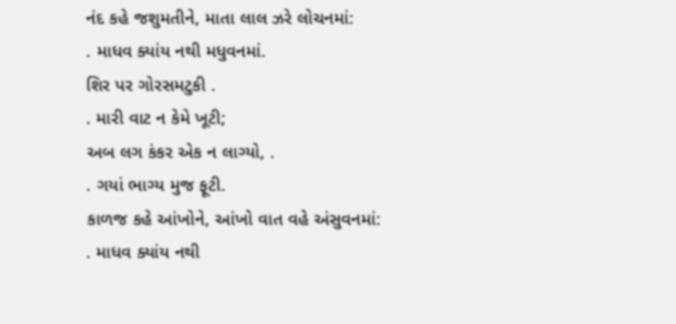નંદ કહે જશુમતીને, માતા લાલ ઝરે લોચનમાં:
. માધવ ક્યાંય નથી મધુવનમાં.
શિર પર ગોરસમટુકી .
. મારી વાટ ન કેમે ખૂટી;
અબ લગ કંકર એક ન લાગ્યો, .
. ગયાં ભાગ્ય મુજ ફૂટી.
કાળજ કહે આંખોને, આંખો વાત વહે અંસુવનમાં:
. માધવ ક્યાંય નથી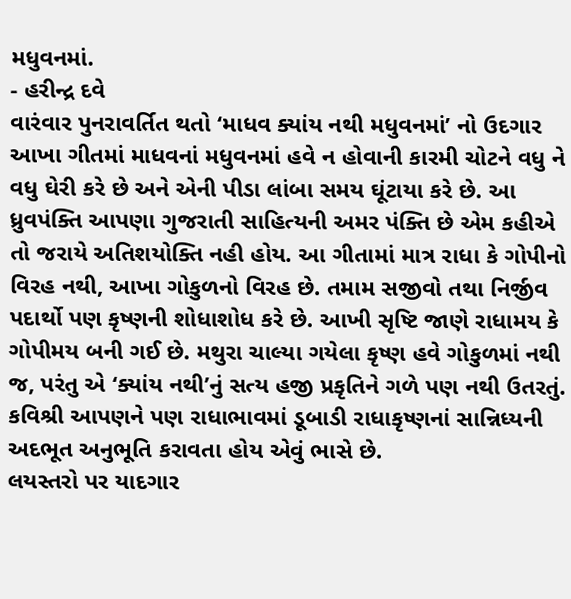મધુવનમાં.
- હરીન્દ્ર દવે
વારંવાર પુનરાવર્તિત થતો ‘માધવ ક્યાંય નથી મધુવનમાં’ નો ઉદગાર આખા ગીતમાં માધવનાં મધુવનમાં હવે ન હોવાની કારમી ચોટને વધુ ને વધુ ઘેરી કરે છે અને એની પીડા લાંબા સમય ઘૂંટાયા કરે છે. આ ધ્રુવપંક્તિ આપણા ગુજરાતી સાહિત્યની અમર પંક્તિ છે એમ કહીએ તો જરાયે અતિશયોક્તિ નહી હોય. આ ગીતામાં માત્ર રાધા કે ગોપીનો વિરહ નથી, આખા ગોકુળનો વિરહ છે. તમામ સજીવો તથા નિર્જીવ પદાર્થો પણ કૃષ્ણની શોધાશોધ કરે છે. આખી સૃષ્ટિ જાણે રાધામય કે ગોપીમય બની ગઈ છે. મથુરા ચાલ્યા ગયેલા કૃષ્ણ હવે ગોકુળમાં નથી જ, પરંતુ એ ‘ક્યાંય નથી’નું સત્ય હજી પ્રકૃતિને ગળે પણ નથી ઉતરતું. કવિશ્રી આપણને પણ રાધાભાવમાં ડૂબાડી રાધાકૃષ્ણનાં સાન્નિધ્યની અદભૂત અનુભૂતિ કરાવતા હોય એવું ભાસે છે.
લયસ્તરો પર યાદગાર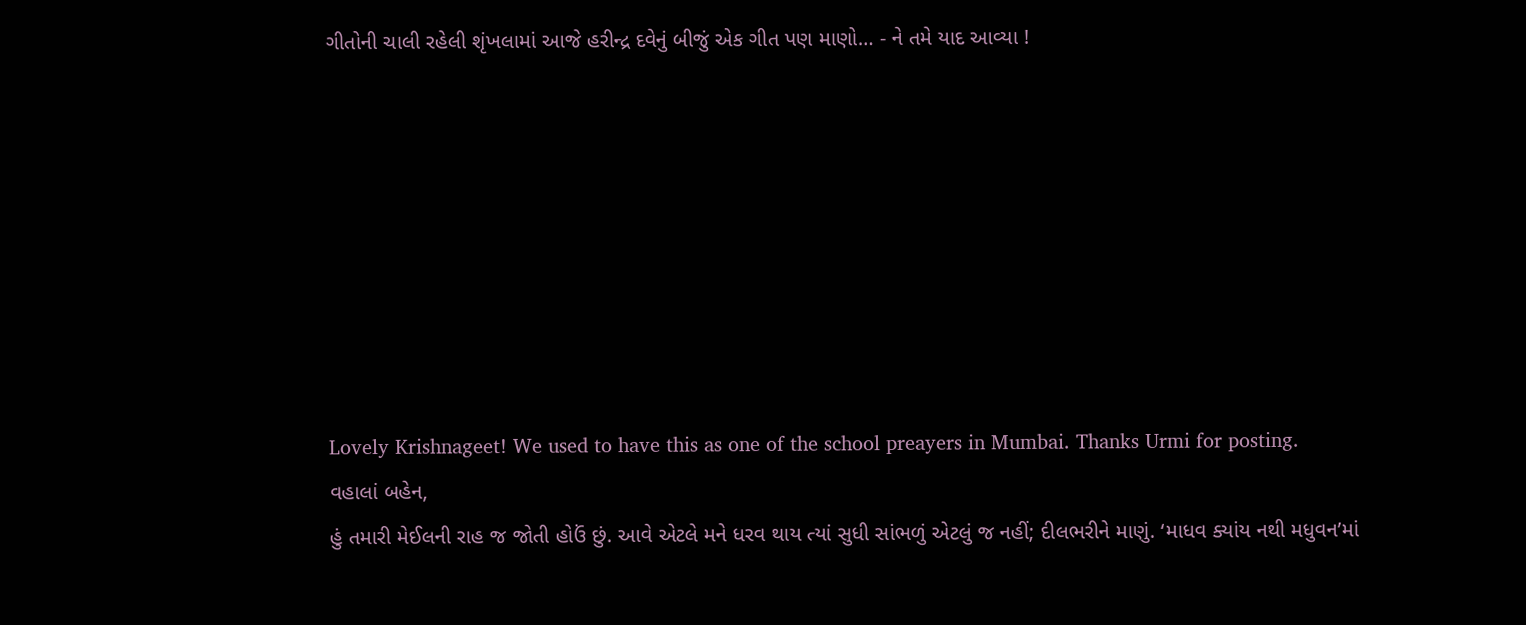ગીતોની ચાલી રહેલી શૃંખલામાં આજે હરીન્દ્ર દવેનું બીજું એક ગીત પણ માણો… - ને તમે યાદ આવ્યા !








Lovely Krishnageet! We used to have this as one of the school preayers in Mumbai. Thanks Urmi for posting.
વહાલાં બહેન,
હું તમારી મેઈલની રાહ જ જોતી હોઉં છું. આવે એટલે મને ધરવ થાય ત્યાં સુધી સાંભળું એટલું જ નહીં; દીલભરીને માણું. ‘માધવ ક્યાંય નથી મધુવન’માં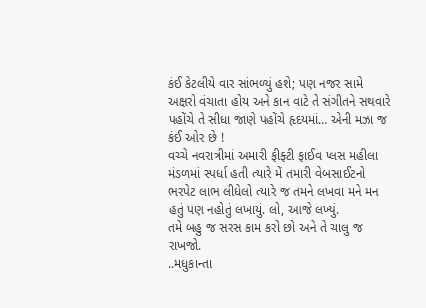કંઈ કેટલીયે વાર સાંભળ્યું હશે; પણ નજર સામે અક્ષરો વંચાતા હોય અને કાન વાટે તે સંગીતને સથવારે પહોંચે તે સીધા જાણે પહોંચે હૃદયમાં… એની મઝા જ કંઈ ઓર છે !
વચ્ચે નવરાત્રીમાં અમારી ફીફ્ટી ફાઈવ પ્લસ મહીલા મંડળમાં સ્પર્ધા હતી ત્યારે મેં તમારી વેબસાઈટનો ભરપેટ લાભ લીધેલો ત્યારે જ તમને લખવા મને મન હતું પણ નહોતું લખાયું. લો, આજે લખ્યું.
તમે બહુ જ સરસ કામ કરો છો અને તે ચાલુ જ રાખજો.
..મધુકાન્તા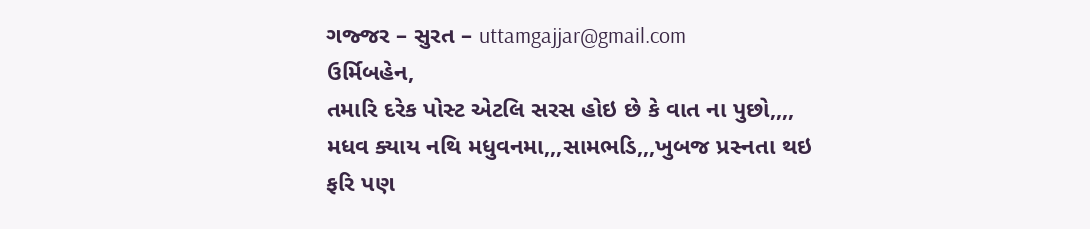ગજ્જર – સુરત – uttamgajjar@gmail.com
ઉર્મિબહેન,
તમારિ દરેક પોસ્ટ એટલિ સરસ હોઇ છે કે વાત ના પુછો,,,,
મધવ ક્યાય નથિ મધુવનમા,,,સામભડિ,,,ખુબજ પ્રસ્નતા થઇ
ફરિ પણ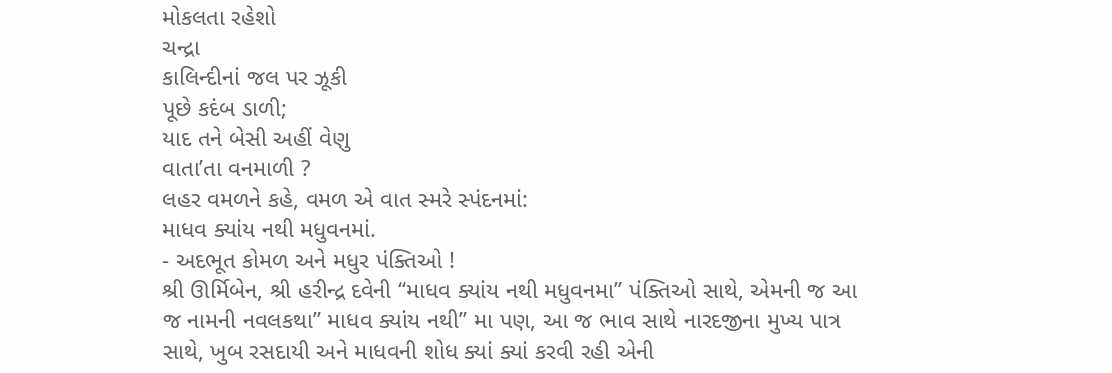મોકલતા રહેશો
ચન્દ્રા
કાલિન્દીનાં જલ પર ઝૂકી
પૂછે કદંબ ડાળી;
યાદ તને બેસી અહીં વેણુ
વાતા’તા વનમાળી ?
લહર વમળને કહે, વમળ એ વાત સ્મરે સ્પંદનમાં:
માધવ ક્યાંય નથી મધુવનમાં.
- અદભૂત કોમળ અને મધુર પંક્તિઓ !
શ્રી ઊર્મિબેન, શ્રી હરીન્દ્ર દવેની “માધવ ક્યાંય નથી મધુવનમા” પંક્તિઓ સાથે, એમની જ આ જ નામની નવલકથા” માધવ ક્યાંય નથી” મા પણ, આ જ ભાવ સાથે નારદજીના મુખ્ય પાત્ર સાથે, ખુબ રસદાયી અને માધવની શોધ ક્યાં ક્યાં કરવી રહી એની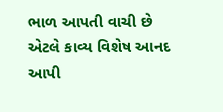ભાળ આપતી વાચી છે એટલે કાવ્ય વિશેષ આનદ આપી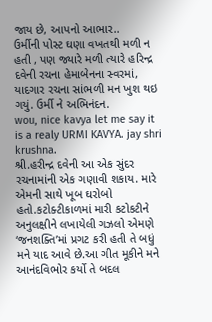જાય છે, આપનો આભાર..
ઉર્મીની પોસ્ટ ઘણા વખતથી મળી ન હતી , પણ જ્યારે મળી ત્યારે હરિન્દ્ર દવેની રચના હેમાબેનના સ્વરમાં, યાદગાર રચના સાંભળી મન ખુશ થઇ ગયું. ઉર્મી ને અભિનંદન.
wou, nice kavya let me say it is a realy URMI KAVYA. jay shri krushna.
શ્રી.હરીન્દ્ર દવેની આ એક સુંદર રચનામાંની એક ગણાવી શકાય. મારે એમની સાથે ખૂબ ઘરોબો હતો.કટોક્ટીકાળમાં મારી કટોકટીને અનુલક્ષીને લખાયેલી ગઝલો એમણે ‘જનશક્તિ’માં પ્રગટ કરી હતી તે બધું મને યાદ આવે છે.આ ગીત મૂકીને મને આનંદવિભોર કર્યો તે બદલ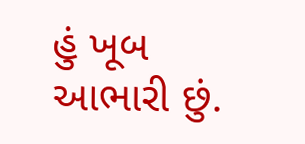હું ખૂબ આભારી છું.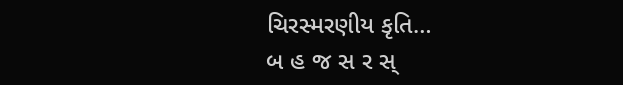ચિરસ્મરણીય કૃતિ…
બ હ જ સ ર સ્